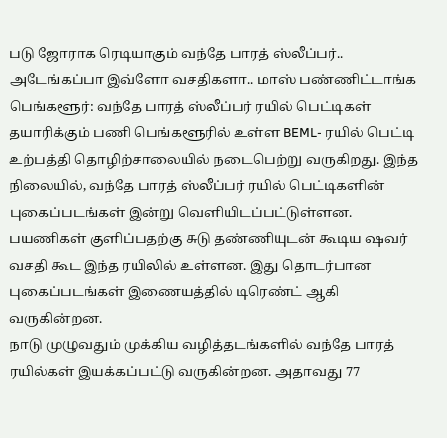படு ஜோராக ரெடியாகும் வந்தே பாரத் ஸ்லீப்பர்.. அடேங்கப்பா இவ்ளோ வசதிகளா.. மாஸ் பண்ணிட்டாங்க
பெங்களூர்: வந்தே பாரத் ஸ்லீப்பர் ரயில் பெட்டிகள் தயாரிக்கும் பணி பெங்களூரில் உள்ள BEML- ரயில் பெட்டி உற்பத்தி தொழிற்சாலையில் நடைபெற்று வருகிறது. இந்த நிலையில், வந்தே பாரத் ஸ்லீப்பர் ரயில் பெட்டிகளின் புகைப்படங்கள் இன்று வெளியிடப்பட்டுள்ளன. பயணிகள் குளிப்பதற்கு சுடு தண்ணியுடன் கூடிய ஷவர் வசதி கூட இந்த ரயிலில் உள்ளன. இது தொடர்பான புகைப்படங்கள் இணையத்தில் டிரெண்ட் ஆகி வருகின்றன.
நாடு முழுவதும் முக்கிய வழித்தடங்களில் வந்தே பாரத் ரயில்கள் இயக்கப்பட்டு வருகின்றன. அதாவது 77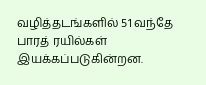வழித்தடங்களில் 51 வந்தே பாரத் ரயில்கள் இயக்கப்படுகின்றன.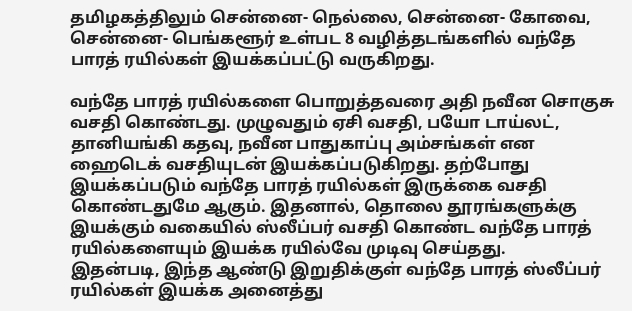தமிழகத்திலும் சென்னை- நெல்லை, சென்னை- கோவை, சென்னை- பெங்களூர் உள்பட 8 வழித்தடங்களில் வந்தே பாரத் ரயில்கள் இயக்கப்பட்டு வருகிறது.

வந்தே பாரத் ரயில்களை பொறுத்தவரை அதி நவீன சொகுசு வசதி கொண்டது. முழுவதும் ஏசி வசதி, பயோ டாய்லட், தானியங்கி கதவு, நவீன பாதுகாப்பு அம்சங்கள் என ஹைடெக் வசதியுடன் இயக்கப்படுகிறது. தற்போது இயக்கப்படும் வந்தே பாரத் ரயில்கள் இருக்கை வசதி கொண்டதுமே ஆகும். இதனால், தொலை தூரங்களுக்கு இயக்கும் வகையில் ஸ்லீப்பர் வசதி கொண்ட வந்தே பாரத் ரயில்களையும் இயக்க ரயில்வே முடிவு செய்தது.
இதன்படி, இந்த ஆண்டு இறுதிக்குள் வந்தே பாரத் ஸ்லீப்பர் ரயில்கள் இயக்க அனைத்து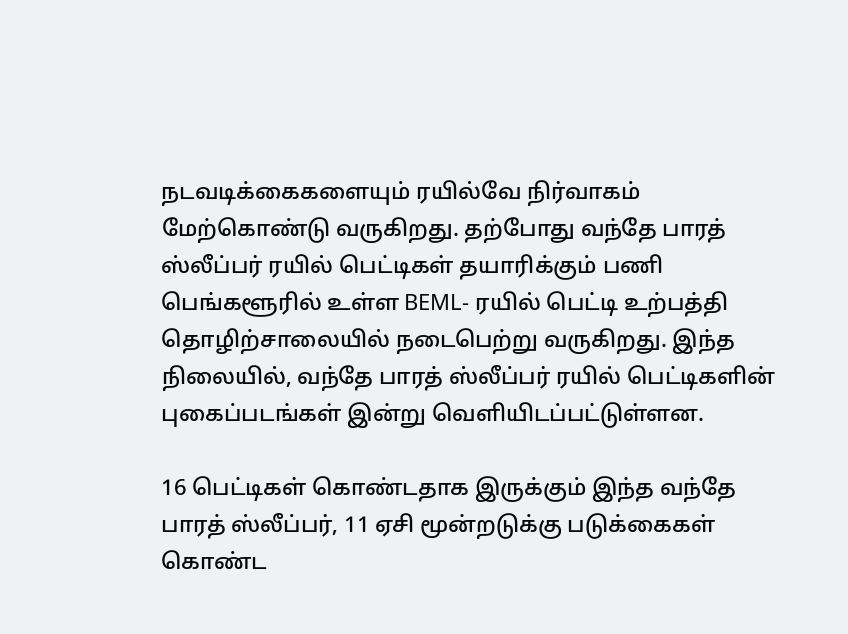நடவடிக்கைகளையும் ரயில்வே நிர்வாகம் மேற்கொண்டு வருகிறது. தற்போது வந்தே பாரத் ஸ்லீப்பர் ரயில் பெட்டிகள் தயாரிக்கும் பணி பெங்களூரில் உள்ள BEML- ரயில் பெட்டி உற்பத்தி தொழிற்சாலையில் நடைபெற்று வருகிறது. இந்த நிலையில், வந்தே பாரத் ஸ்லீப்பர் ரயில் பெட்டிகளின் புகைப்படங்கள் இன்று வெளியிடப்பட்டுள்ளன.

16 பெட்டிகள் கொண்டதாக இருக்கும் இந்த வந்தே பாரத் ஸ்லீப்பர், 11 ஏசி மூன்றடுக்கு படுக்கைகள் கொண்ட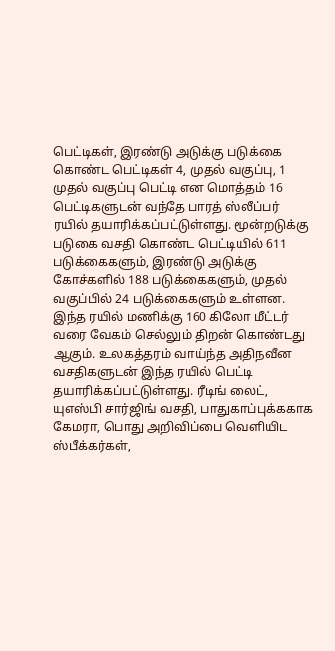பெட்டிகள், இரண்டு அடுக்கு படுக்கை கொண்ட பெட்டிகள் 4, முதல் வகுப்பு, 1 முதல் வகுப்பு பெட்டி என மொத்தம் 16 பெட்டிகளுடன் வந்தே பாரத் ஸ்லீப்பர் ரயில் தயாரிக்கப்பட்டுள்ளது. மூன்றடுக்கு படுகை வசதி கொண்ட பெட்டியில் 611 படுக்கைகளும், இரண்டு அடுக்கு கோச்களில் 188 படுக்கைகளும், முதல் வகுப்பில் 24 படுக்கைகளும் உள்ளன.
இந்த ரயில் மணிக்கு 160 கிலோ மீட்டர் வரை வேகம் செல்லும் திறன் கொண்டது ஆகும். உலகத்தரம் வாய்ந்த அதிநவீன வசதிகளுடன் இந்த ரயில் பெட்டி தயாரிக்கப்பட்டுள்ளது. ரீடிங் லைட், யுஎஸ்பி சார்ஜிங் வசதி, பாதுகாப்புக்ககாக கேமரா, பொது அறிவிப்பை வெளியிட ஸ்பீக்கர்கள்,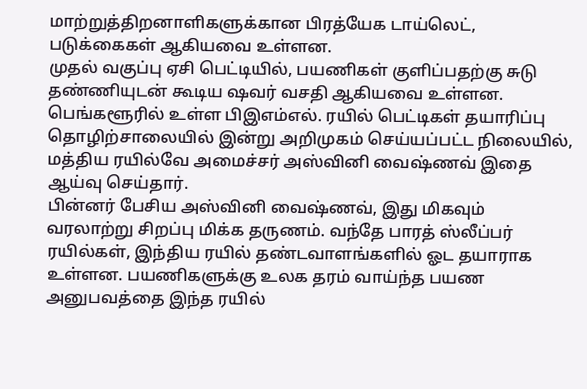மாற்றுத்திறனாளிகளுக்கான பிரத்யேக டாய்லெட், படுக்கைகள் ஆகியவை உள்ளன.
முதல் வகுப்பு ஏசி பெட்டியில், பயணிகள் குளிப்பதற்கு சுடு தண்ணியுடன் கூடிய ஷவர் வசதி ஆகியவை உள்ளன. பெங்களூரில் உள்ள பிஇஎம்எல். ரயில் பெட்டிகள் தயாரிப்பு தொழிற்சாலையில் இன்று அறிமுகம் செய்யப்பட்ட நிலையில், மத்திய ரயில்வே அமைச்சர் அஸ்வினி வைஷ்ணவ் இதை ஆய்வு செய்தார்.
பின்னர் பேசிய அஸ்வினி வைஷ்ணவ், இது மிகவும் வரலாற்று சிறப்பு மிக்க தருணம். வந்தே பாரத் ஸ்லீப்பர் ரயில்கள், இந்திய ரயில் தண்டவாளங்களில் ஓட தயாராக உள்ளன. பயணிகளுக்கு உலக தரம் வாய்ந்த பயண அனுபவத்தை இந்த ரயில்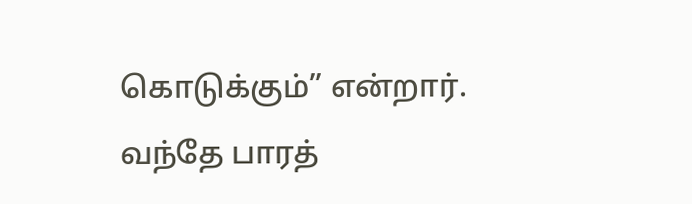கொடுக்கும்” என்றார். வந்தே பாரத்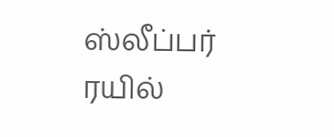ஸ்லீப்பர் ரயில்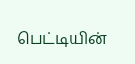பெட்டியின்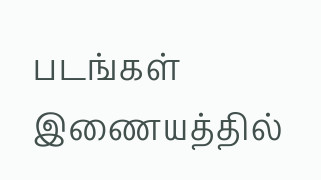படங்கள் இணையத்தில்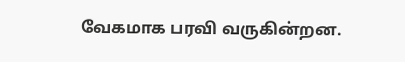வேகமாக பரவி வருகின்றன.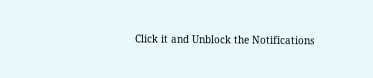Click it and Unblock the Notifications